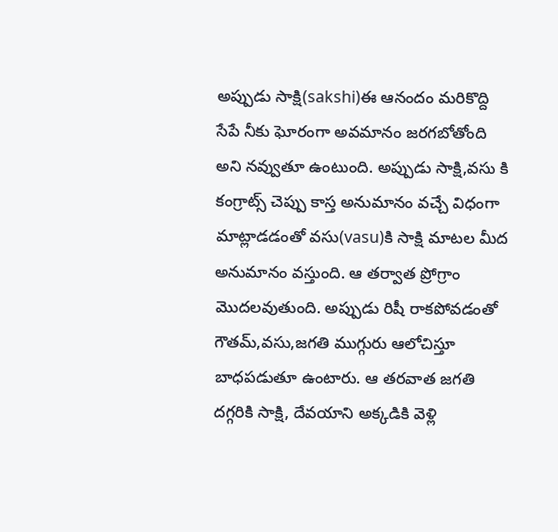అప్పుడు సాక్షి(sakshi)ఈ ఆనందం మరికొద్ది సేపే నీకు ఘోరంగా అవమానం జరగబోతోంది అని నవ్వుతూ ఉంటుంది. అప్పుడు సాక్షి,వసు కి కంగ్రాట్స్ చెప్పు కాస్త అనుమానం వచ్చే విధంగా మాట్లాడడంతో వసు(vasu)కి సాక్షి మాటల మీద అనుమానం వస్తుంది. ఆ తర్వాత ప్రోగ్రాం మొదలవుతుంది. అప్పుడు రిషీ రాకపోవడంతో గౌతమ్,వసు,జగతి ముగ్గురు ఆలోచిస్తూ బాధపడుతూ ఉంటారు. ఆ తరవాత జగతి దగ్గరికి సాక్షి, దేవయాని అక్కడికి వెళ్లి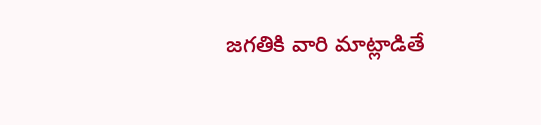జగతికి వారి మాట్లాడితే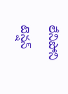లేనిపోని టెన్షన్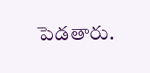పెడతారు.